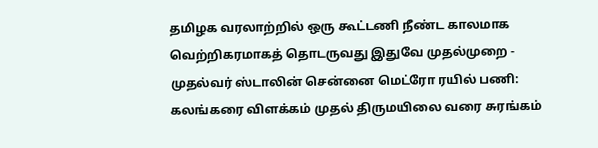தமிழக வரலாற்றில் ஒரு கூட்டணி நீண்ட காலமாக வெற்றிகரமாகத் தொடருவது இதுவே முதல்முறை - முதல்வர் ஸ்டாலின் சென்னை மெட்ரோ ரயில் பணி: கலங்கரை விளக்கம் முதல் திருமயிலை வரை சுரங்கம்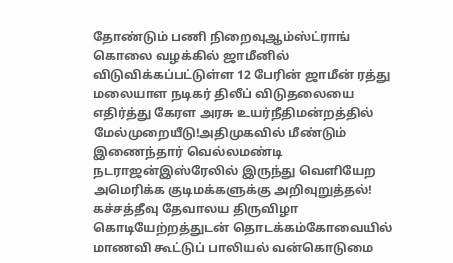தோண்டும் பணி நிறைவுஆம்ஸ்ட்ராங் கொலை வழக்கில் ஜாமீனில் விடுவிக்கப்பட்டுள்ள 12 பேரின் ஜாமீன் ரத்து மலையாள நடிகர் திலீப் விடுதலையை எதிர்த்து கேரள அரசு உயர்நீதிமன்றத்தில் மேல்முறையீடு!அதிமுகவில் மீண்டும் இணைந்தார் வெல்லமண்டி நடராஜன்இஸ்ரேலில் இருந்து வெளியேற அமெரிக்க குடிமக்களுக்கு அறிவுறுத்தல்! கச்சத்தீவு தேவாலய திருவிழா கொடியேற்றத்துடன் தொடக்கம்கோவையில் மாணவி கூட்டுப் பாலியல் வன்கொடுமை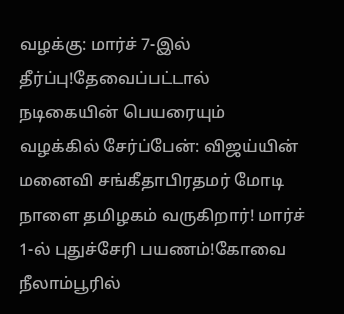வழக்கு: மார்ச் 7-இல் தீர்ப்பு!தேவைப்பட்டால் நடிகையின் பெயரையும் வழக்கில் சேர்ப்பேன்: விஜய்யின் மனைவி சங்கீதாபிரதமர் மோடி நாளை தமிழகம் வருகிறார்! மார்ச் 1-ல் புதுச்சேரி பயணம்!கோவை நீலாம்பூரில்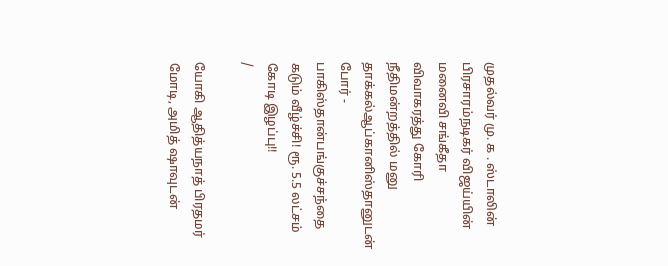முதல்வர் மு. க . ஸ்டாலின் பிரசாரம்நடிகர் விஜய்யின் மனைவி சங்கீதா விவாகரத்து கோரி நீதிமன்றத்தில் மனு தாக்கல்ஆப்கானிஸ்தானுடன் போர் - பாகிஸ்தான்பங்குச்சந்தை கடும் வீழ்ச்சி! ரூ. 5.5 லட்சம் கோடி இழப்பு!!
/

யோகி ஆதித்யநாத் பிரதமர் மோடி, அமித் ஷாவுடன்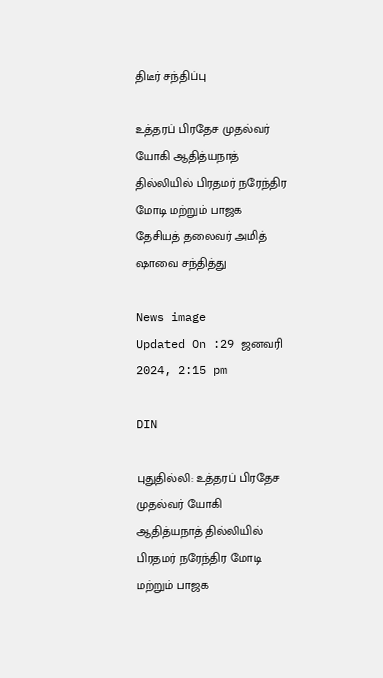திடீர் சந்திப்பு

உத்தரப் பிரதேச முதல்வர் யோகி ஆதித்யநாத் தில்லியில் பிரதமர் நரேந்திர மோடி மற்றும் பாஜக தேசியத் தலைவர் அமித் ஷாவை சந்தித்து

News image
Updated On :29 ஜனவரி 2024, 2:15 pm

DIN

புதுதில்லி: உத்தரப் பிரதேச முதல்வர் யோகி ஆதித்யநாத் தில்லியில் பிரதமர் நரேந்திர மோடி மற்றும் பாஜக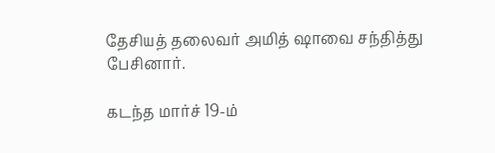தேசியத் தலைவர் அமித் ஷாவை சந்தித்து பேசினார்.

கடந்த மார்ச் 19-ம்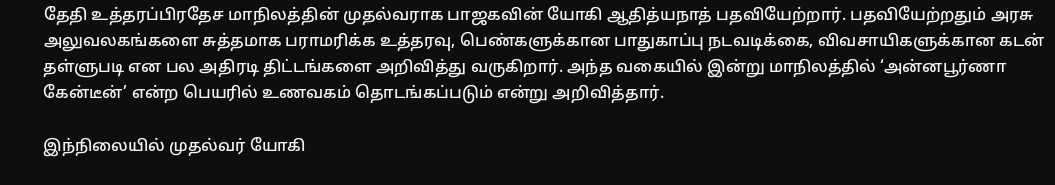தேதி உத்தரப்பிரதேச மாநிலத்தின் முதல்வராக பாஜகவின் யோகி ஆதித்யநாத் பதவியேற்றார். பதவியேற்றதும் அரசு அலுவலகங்களை சுத்தமாக பராமரிக்க உத்தரவு, பெண்களுக்கான பாதுகாப்பு நடவடிக்கை, விவசாயிகளுக்கான கடன் தள்ளுபடி என பல அதிரடி திட்டங்களை அறிவித்து வருகிறார். அந்த வகையில் இன்று மாநிலத்தில் ‘அன்னபூர்ணா கேன்டீன்’ என்ற பெயரில் உணவகம் தொடங்கப்படும் என்று அறிவித்தார்.

இந்நிலையில் முதல்வர் யோகி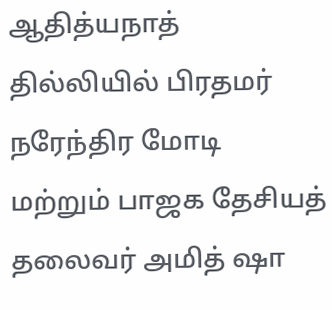ஆதித்யநாத் தில்லியில் பிரதமர் நரேந்திர மோடி மற்றும் பாஜக தேசியத் தலைவர் அமித் ஷா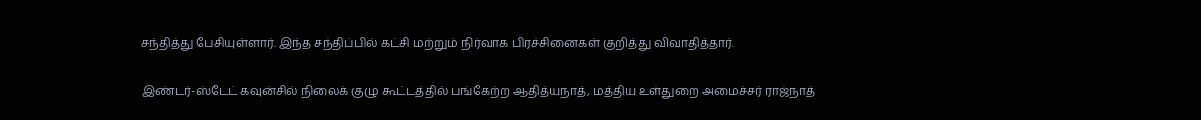சந்தித்து பேசியுள்ளார். இந்த சந்திப்பில் கட்சி மற்றும் நிர்வாக பிரச்சினைகள் குறித்து விவாதித்தார்.

இண்டர்-ஸ்டேட் கவுன்சில் நிலைக் குழு கூட்டத்தில் பங்கேற்ற ஆதித்யநாத், மத்திய உள்துறை அமைச்சர் ராஜ்நாத்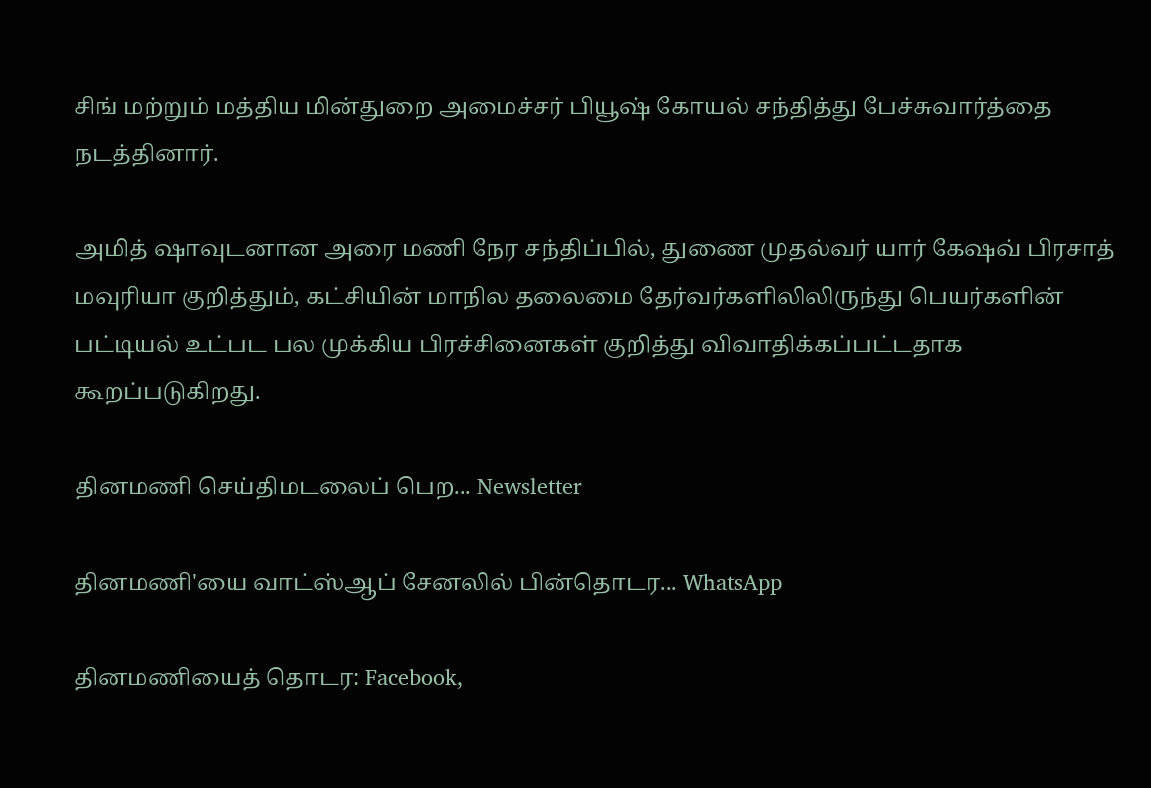சிங் மற்றும் மத்திய மின்துறை அமைச்சர் பியூஷ் கோயல் சந்தித்து பேச்சுவார்த்தை நடத்தினார்.

அமித் ஷாவுடனான அரை மணி நேர சந்திப்பில், துணை முதல்வர் யார் கேஷவ் பிரசாத் மவுரியா குறித்தும், கட்சியின் மாநில தலைமை தேர்வர்களிலிலிருந்து பெயர்களின் பட்டியல் உட்பட பல முக்கிய பிரச்சினைகள் குறித்து விவாதிக்கப்பட்டதாக கூறப்படுகிறது.

தினமணி செய்திமடலைப் பெற... Newsletter

தினமணி'யை வாட்ஸ்ஆப் சேனலில் பின்தொடர... WhatsApp

தினமணியைத் தொடர: Facebook,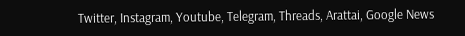Twitter, Instagram, Youtube, Telegram, Threads, Arattai, Google News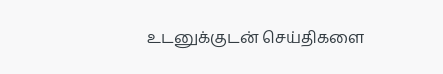உடனுக்குடன் செய்திகளை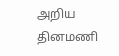அறிய தினமணி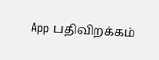App பதிவிறக்கம்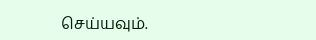செய்யவும்.